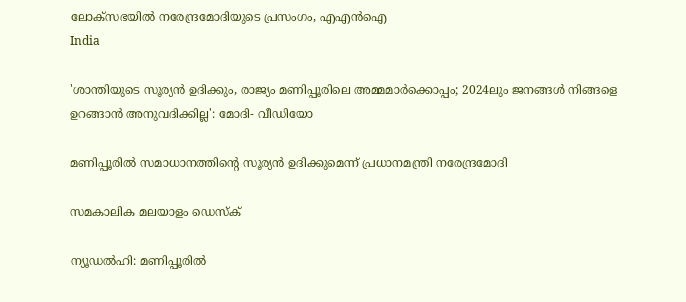ലോക്‌സഭയില്‍ നരേന്ദ്രമോദിയുടെ പ്രസംഗം, എഎന്‍ഐ
India

'ശാന്തിയുടെ സൂര്യന്‍ ഉദിക്കും, രാജ്യം മണിപ്പൂരിലെ അമ്മമാര്‍ക്കൊപ്പം; 2024ലും ജനങ്ങള്‍ നിങ്ങളെ ഉറങ്ങാന്‍ അനുവദിക്കില്ല': മോദി- വീഡിയോ

മണിപ്പൂരില്‍ സമാധാനത്തിന്റെ സൂര്യന്‍ ഉദിക്കുമെന്ന് പ്രധാനമന്ത്രി നരേന്ദ്രമോദി

സമകാലിക മലയാളം ഡെസ്ക്

ന്യൂഡല്‍ഹി: മണിപ്പൂരില്‍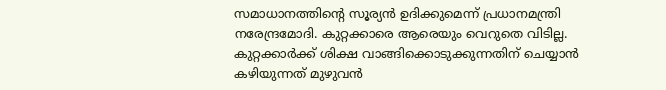സമാധാനത്തിന്റെ സൂര്യന്‍ ഉദിക്കുമെന്ന് പ്രധാനമന്ത്രി നരേന്ദ്രമോദി. കുറ്റക്കാരെ ആരെയും വെറുതെ വിടില്ല. കുറ്റക്കാര്‍ക്ക് ശിക്ഷ വാങ്ങിക്കൊടുക്കുന്നതിന് ചെയ്യാന്‍ കഴിയുന്നത് മുഴുവന്‍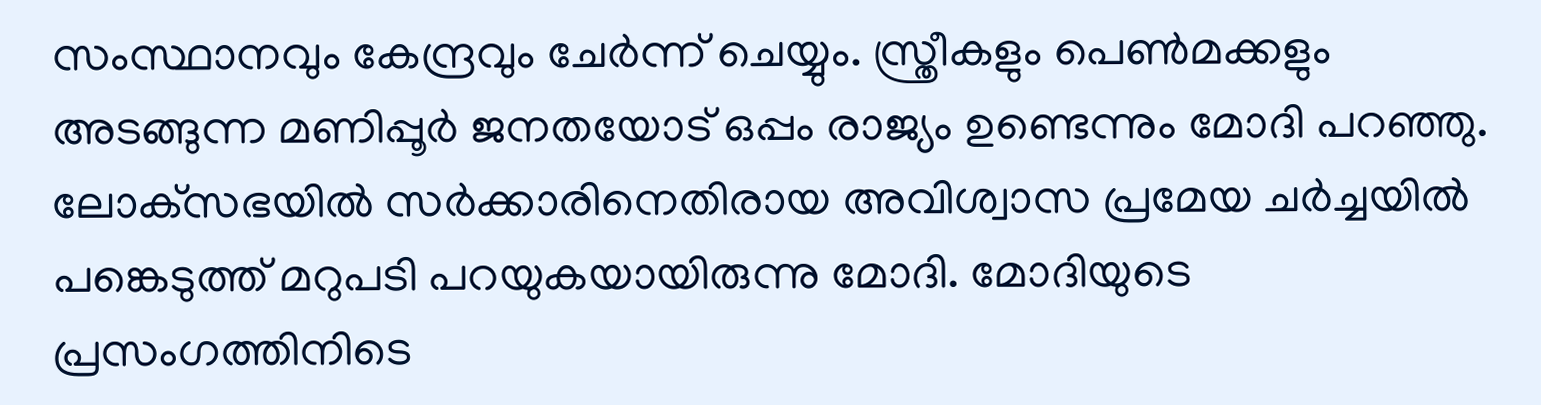സംസ്ഥാനവും കേന്ദ്രവും ചേര്‍ന്ന് ചെയ്യും. സ്ത്രീകളും പെണ്‍മക്കളും അടങ്ങുന്ന മണിപ്പൂര്‍ ജനതയോട് ഒപ്പം രാജ്യം ഉണ്ടെന്നും മോദി പറഞ്ഞു. ലോക്‌സഭയില്‍ സര്‍ക്കാരിനെതിരായ അവിശ്വാസ പ്രമേയ ചര്‍ച്ചയില്‍ പങ്കെടുത്ത് മറുപടി പറയുകയായിരുന്നു മോദി. മോദിയുടെ പ്രസംഗത്തിനിടെ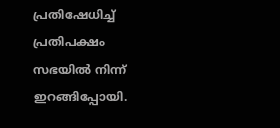പ്രതിഷേധിച്ച് പ്രതിപക്ഷം സഭയിൽ നിന്ന് ഇറങ്ങിപ്പോയി.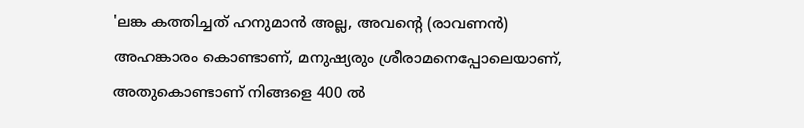'ലങ്ക കത്തിച്ചത് ഹനുമാന്‍ അല്ല, അവന്റെ (രാവണന്‍) അഹങ്കാരം കൊണ്ടാണ്, മനുഷ്യരും ശ്രീരാമനെപ്പോലെയാണ്, അതുകൊണ്ടാണ് നിങ്ങളെ 400 ല്‍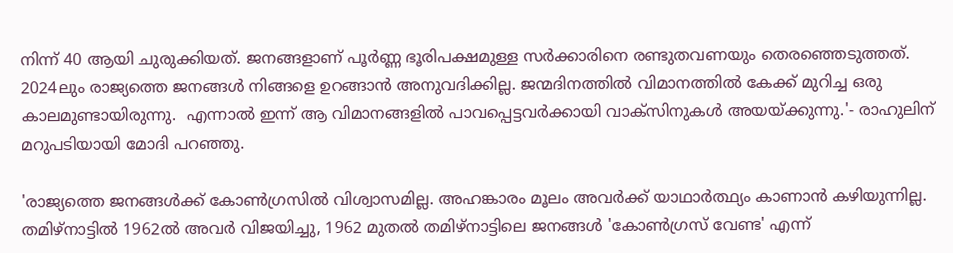നിന്ന് 40 ആയി ചുരുക്കിയത്. ജനങ്ങളാണ് പൂര്‍ണ്ണ ഭൂരിപക്ഷമുള്ള സര്‍ക്കാരിനെ രണ്ടുതവണയും തെരഞ്ഞെടുത്തത്.  2024ലും രാജ്യത്തെ ജനങ്ങള്‍ നിങ്ങളെ ഉറങ്ങാന്‍ അനുവദിക്കില്ല. ജന്മദിനത്തില്‍ വിമാനത്തില്‍ കേക്ക് മുറിച്ച ഒരു കാലമുണ്ടായിരുന്നു.  എന്നാല്‍ ഇന്ന് ആ വിമാനങ്ങളില്‍ പാവപ്പെട്ടവര്‍ക്കായി വാക്‌സിനുകള്‍ അയയ്ക്കുന്നു.'- രാഹുലിന് മറുപടിയായി മോദി പറഞ്ഞു.

'രാജ്യത്തെ ജനങ്ങള്‍ക്ക് കോണ്‍ഗ്രസില്‍ വിശ്വാസമില്ല. അഹങ്കാരം മൂലം അവര്‍ക്ക് യാഥാര്‍ത്ഥ്യം കാണാന്‍ കഴിയുന്നില്ല. തമിഴ്നാട്ടില്‍ 1962ല്‍ അവര്‍ വിജയിച്ചു, 1962 മുതല്‍ തമിഴ്നാട്ടിലെ ജനങ്ങള്‍ 'കോണ്‍ഗ്രസ് വേണ്ട' എന്ന്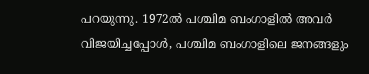പറയുന്നു. 1972ല്‍ പശ്ചിമ ബംഗാളില്‍ അവര്‍ വിജയിച്ചപ്പോള്‍, പശ്ചിമ ബംഗാളിലെ ജനങ്ങളും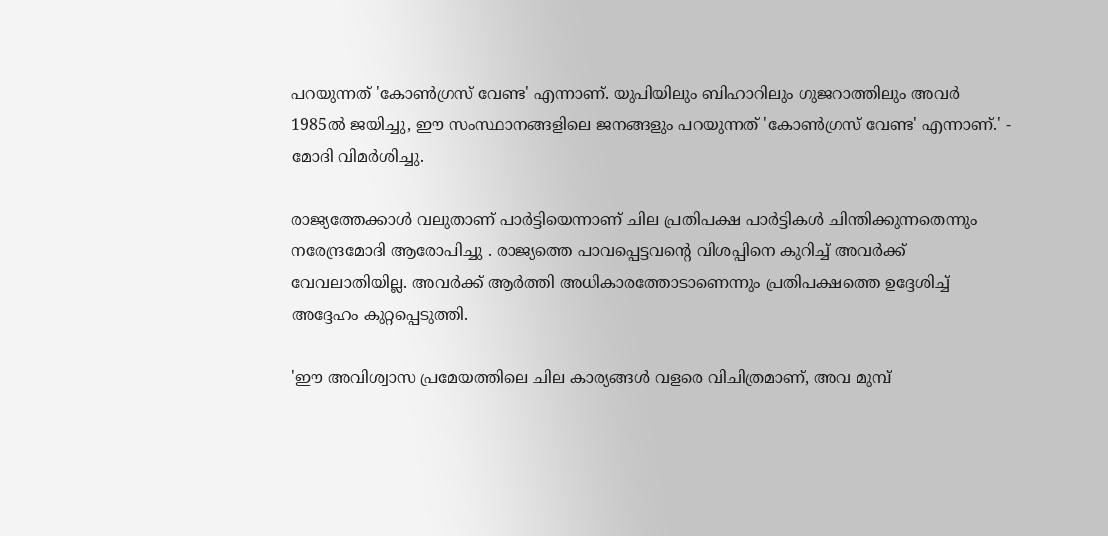പറയുന്നത് 'കോണ്‍ഗ്രസ് വേണ്ട' എന്നാണ്. യുപിയിലും ബിഹാറിലും ഗുജറാത്തിലും അവര്‍ 1985ല്‍ ജയിച്ചു, ഈ സംസ്ഥാനങ്ങളിലെ ജനങ്ങളും പറയുന്നത് 'കോണ്‍ഗ്രസ് വേണ്ട' എന്നാണ്.' - മോദി വിമര്‍ശിച്ചു.

രാജ്യത്തേക്കാള്‍ വലുതാണ് പാര്‍ട്ടിയെന്നാണ് ചില പ്രതിപക്ഷ പാര്‍ട്ടികള്‍ ചിന്തിക്കുന്നതെന്നും നരേന്ദ്രമോദി ആരോപിച്ചു . രാജ്യത്തെ പാവപ്പെട്ടവന്റെ വിശപ്പിനെ കുറിച്ച് അവര്‍ക്ക് വേവലാതിയില്ല. അവര്‍ക്ക് ആര്‍ത്തി അധികാരത്തോടാണെന്നും പ്രതിപക്ഷത്തെ ഉദ്ദേശിച്ച് അദ്ദേഹം കുറ്റപ്പെടുത്തി.

'ഈ അവിശ്വാസ പ്രമേയത്തിലെ ചില കാര്യങ്ങള്‍ വളരെ വിചിത്രമാണ്, അവ മുമ്പ്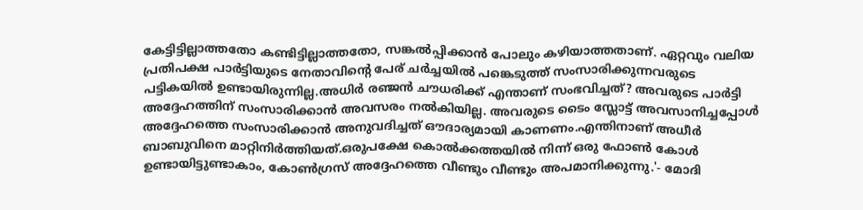കേട്ടിട്ടില്ലാത്തതോ കണ്ടിട്ടില്ലാത്തതോ, സങ്കല്‍പ്പിക്കാന്‍ പോലും കഴിയാത്തതാണ്. ഏറ്റവും വലിയ പ്രതിപക്ഷ പാര്‍ട്ടിയുടെ നേതാവിന്റെ പേര് ചര്‍ച്ചയില്‍ പങ്കെടുത്ത് സംസാരിക്കുന്നവരുടെ പട്ടികയില്‍ ഉണ്ടായിരുന്നില്ല.അധിര്‍ രഞ്ജന്‍ ചൗധരിക്ക് എന്താണ് സംഭവിച്ചത്? അവരുടെ പാര്‍ട്ടി അദ്ദേഹത്തിന് സംസാരിക്കാന്‍ അവസരം നല്‍കിയില്ല. അവരുടെ ടൈം സ്ലോട്ട് അവസാനിച്ചപ്പോള്‍ അദ്ദേഹത്തെ സംസാരിക്കാന്‍ അനുവദിച്ചത് ഔദാര്യമായി കാണണം.എന്തിനാണ് അധീര്‍ ബാബുവിനെ മാറ്റിനിര്‍ത്തിയത്.ഒരുപക്ഷേ കൊല്‍ക്കത്തയില്‍ നിന്ന് ഒരു ഫോണ്‍ കോള്‍ ഉണ്ടായിട്ടുണ്ടാകാം, കോണ്‍ഗ്രസ് അദ്ദേഹത്തെ വീണ്ടും വീണ്ടും അപമാനിക്കുന്നു.'- മോദി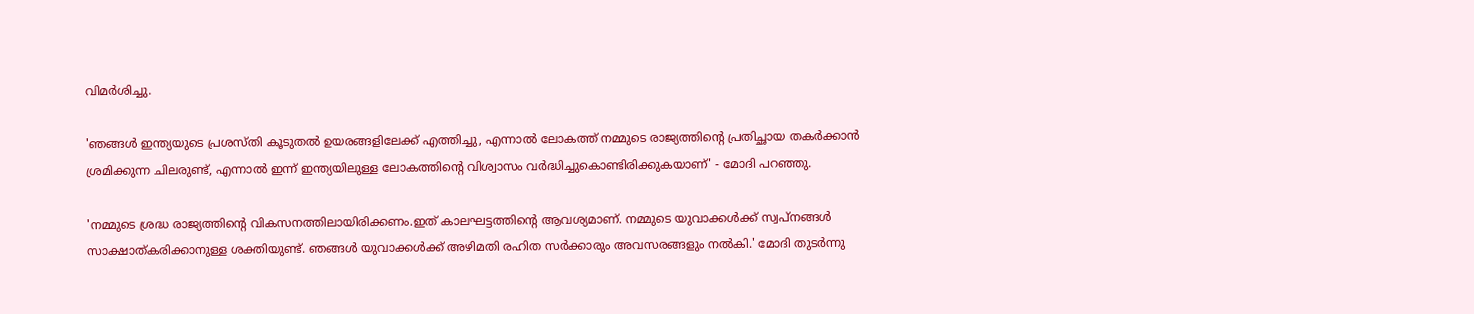വിമര്‍ശിച്ചു.

'ഞങ്ങള്‍ ഇന്ത്യയുടെ പ്രശസ്തി കൂടുതല്‍ ഉയരങ്ങളിലേക്ക് എത്തിച്ചു, എന്നാല്‍ ലോകത്ത് നമ്മുടെ രാജ്യത്തിന്റെ പ്രതിച്ഛായ തകര്‍ക്കാന്‍ ശ്രമിക്കുന്ന ചിലരുണ്ട്, എന്നാല്‍ ഇന്ന് ഇന്ത്യയിലുള്ള ലോകത്തിന്റെ വിശ്വാസം വര്‍ദ്ധിച്ചുകൊണ്ടിരിക്കുകയാണ്' - മോദി പറഞ്ഞു.

'നമ്മുടെ ശ്രദ്ധ രാജ്യത്തിന്റെ വികസനത്തിലായിരിക്കണം.ഇത് കാലഘട്ടത്തിന്റെ ആവശ്യമാണ്. നമ്മുടെ യുവാക്കള്‍ക്ക് സ്വപ്നങ്ങള്‍ സാക്ഷാത്കരിക്കാനുള്ള ശക്തിയുണ്ട്. ഞങ്ങള്‍ യുവാക്കള്‍ക്ക് അഴിമതി രഹിത സര്‍ക്കാരും അവസരങ്ങളും നല്‍കി.' മോദി തുടര്‍ന്നു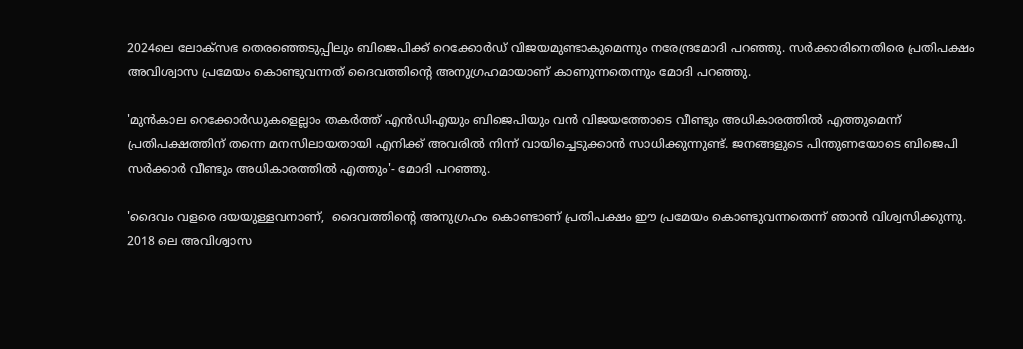2024ലെ ലോക്‌സഭ തെരഞ്ഞെടുപ്പിലും ബിജെപിക്ക് റെക്കോര്‍ഡ് വിജയമുണ്ടാകുമെന്നും നരേന്ദ്രമോദി പറഞ്ഞു. സര്‍ക്കാരിനെതിരെ പ്രതിപക്ഷം അവിശ്വാസ പ്രമേയം കൊണ്ടുവന്നത് ദൈവത്തിന്റെ അനുഗ്രഹമായാണ് കാണുന്നതെന്നും മോദി പറഞ്ഞു.

'മുന്‍കാല റെക്കോര്‍ഡുകളെല്ലാം തകര്‍ത്ത് എന്‍ഡിഎയും ബിജെപിയും വന്‍ വിജയത്തോടെ വീണ്ടും അധികാരത്തില്‍ എത്തുമെന്ന് പ്രതിപക്ഷത്തിന് തന്നെ മനസിലായതായി എനിക്ക് അവരില്‍ നിന്ന് വായിച്ചെടുക്കാന്‍ സാധിക്കുന്നുണ്ട്. ജനങ്ങളുടെ പിന്തുണയോടെ ബിജെപി സര്‍ക്കാര്‍ വീണ്ടും അധികാരത്തില്‍ എത്തും'- മോദി പറഞ്ഞു.

'ദൈവം വളരെ ദയയുള്ളവനാണ്,  ദൈവത്തിന്റെ അനുഗ്രഹം കൊണ്ടാണ് പ്രതിപക്ഷം ഈ പ്രമേയം കൊണ്ടുവന്നതെന്ന് ഞാന്‍ വിശ്വസിക്കുന്നു. 2018 ലെ അവിശ്വാസ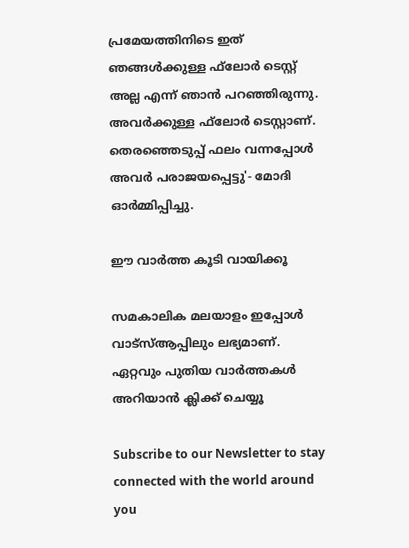പ്രമേയത്തിനിടെ ഇത് ഞങ്ങള്‍ക്കുള്ള ഫ്‌ലോര്‍ ടെസ്റ്റ് അല്ല എന്ന് ഞാന്‍ പറഞ്ഞിരുന്നു. അവര്‍ക്കുള്ള ഫ്‌ലോര്‍ ടെസ്റ്റാണ്. തെരഞ്ഞെടുപ്പ് ഫലം വന്നപ്പോള്‍ അവര്‍ പരാജയപ്പെട്ടു'- മോദി ഓര്‍മ്മിപ്പിച്ചു.

ഈ വാര്‍ത്ത കൂടി വായിക്കൂ

സമകാലിക മലയാളം ഇപ്പോള്‍ വാട്‌സ്ആപ്പിലും ലഭ്യമാണ്. ഏറ്റവും പുതിയ വാര്‍ത്തകള്‍ അറിയാന്‍ ക്ലിക്ക് ചെയ്യൂ

Subscribe to our Newsletter to stay connected with the world around you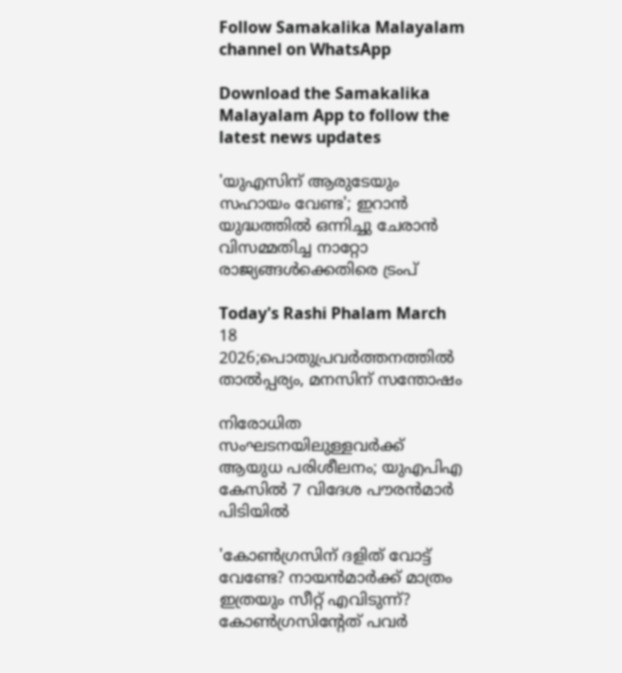Follow Samakalika Malayalam channel on WhatsApp

Download the Samakalika Malayalam App to follow the latest news updates

'യുഎസിന് ആരുടേയും സഹായം വേണ്ട'; ഇറാൻ യുദ്ധത്തിൽ ഒന്നിച്ചു ചേരാൻ വിസമ്മതിച്ച നാറ്റോ രാജ്യങ്ങൾക്കെതിരെ ട്രംപ്

Today's Rashi Phalam March 18 2026;പൊതുപ്രവര്‍ത്തനത്തില്‍ താല്‍പ്പര്യം, മനസിന് സന്തോഷം

നിരോധിത സംഘടനയിലുള്ളവർക്ക് ആയുധ പരിശീലനം; യുഎപിഎ കേസിൽ 7 വിദേശ പൗരൻമാർ പിടിയിൽ

'കോണ്‍ഗ്രസിന് ദളിത് വോട്ട് വേണ്ടേ? നായന്‍മാര്‍ക്ക് മാത്രം ഇത്രയും സീറ്റ് എവിടുന്ന്? കോണ്‍ഗ്രസിന്റേത് പവര്‍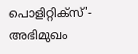പൊളിറ്റിക്‌സ്'- അഭിമുഖം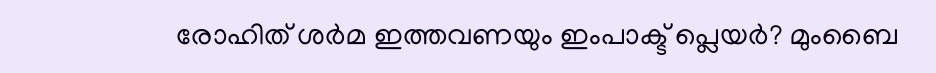രോഹിത് ശര്‍മ ഇത്തവണയും ഇംപാക്ട് പ്ലെയര്‍? മുംബൈ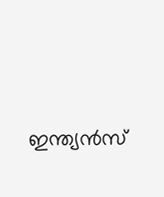ഇന്ത്യന്‍സ്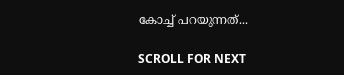കോച്ച് പറയുന്നത്...

SCROLL FOR NEXT